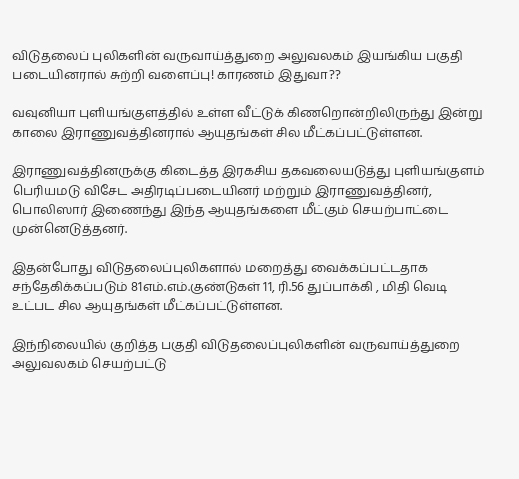விடுதலைப் புலிகளின் வருவாய்த்துறை அலுவலகம் இயங்கிய பகுதி படையினரால் சுற்றி வளைப்பு! காரணம் இதுவா??

வவுனியா புளியங்குளத்தில் உள்ள வீட்டுக் கிணறொன்றிலிருந்து இன்று காலை இராணுவத்தினரால் ஆயுதங்கள் சில மீட்கப்பட்டுள்ளன.

இராணுவத்தினருக்கு கிடைத்த இரகசிய தகவலையடுத்து புளியங்குளம் பெரியமடு விசேட அதிரடிப்படையினர் மற்றும் இராணுவத்தினர், பொலிஸார் இணைந்து இந்த ஆயுதங்களை மீட்கும் செயற்பாட்டை முன்னெடுத்தனர்.

இதன்போது விடுதலைப்புலிகளால் மறைத்து வைக்கப்பட்டதாக சந்தேகிக்கப்படும் 81எம்.எம்.குண்டுகள் 11, ரி.56 துப்பாக்கி , மிதி வெடி உட்பட சில ஆயுதங்கள் மீட்கப்பட்டுள்ளன.

இந்நிலையில் குறித்த பகுதி விடுதலைப்புலிகளின் வருவாய்த்துறை அலுவலகம் செயற்பட்டு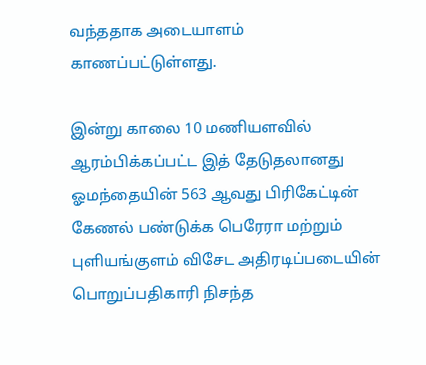வந்ததாக அடையாளம் காணப்பட்டுள்ளது.

இன்று காலை 10 மணியளவில் ஆரம்பிக்கப்பட்ட இத் தேடுதலானது ஓமந்தையின் 563 ஆவது பிரிகேட்டின் கேணல் பண்டுக்க பெரேரா மற்றும் புளியங்குளம் விசேட அதிரடிப்படையின் பொறுப்பதிகாரி நிசந்த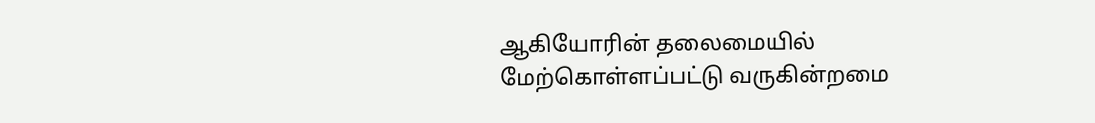ஆகியோரின் தலைமையில் மேற்கொள்ளப்பட்டு வருகின்றமை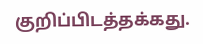குறிப்பிடத்தக்கது.